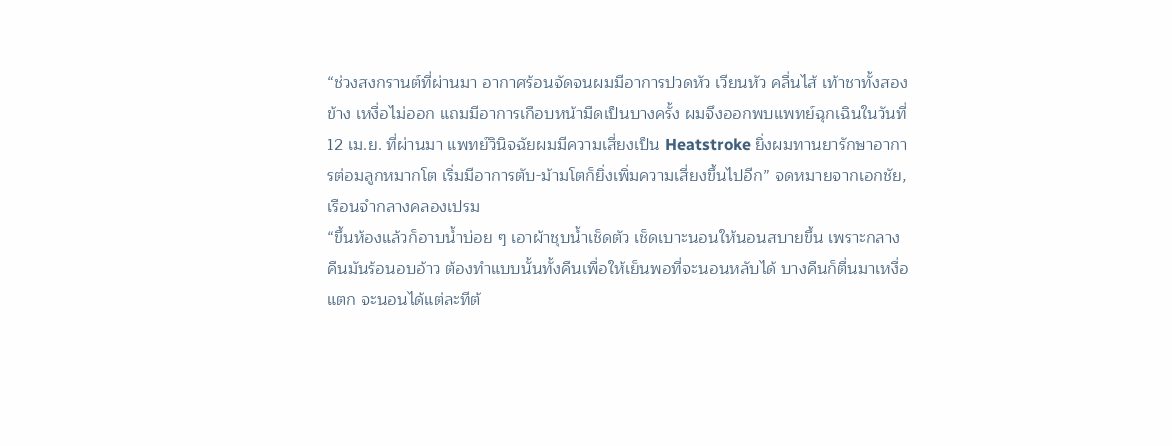“ช่วงสงกรานต์ที่ผ่านมา อากาศร้อนจัดจนผมมีอาการปวดหัว เวียนหัว คลื่นไส้ เท้าชาทั้งสองข้าง เหงื่อไม่ออก แถมมีอาการเกือบหน้ามืดเป็นบางครั้ง ผมจึงออกพบแพทย์ฉุกเฉินในวันที่ 12 เม.ย. ที่ผ่านมา แพทย์วินิจฉัยผมมีความเสี่ยงเป็น Heatstroke ยิ่งผมทานยารักษาอาการต่อมลูกหมากโต เริ่มมีอาการตับ-ม้ามโตก็ยิ่งเพิ่มความเสี่ยงขึ้นไปอีก” จดหมายจากเอกชัย, เรือนจำกลางคลองเปรม
“ขึ้นห้องแล้วก็อาบน้ำบ่อย ๆ เอาผ้าชุบน้ำเช็ดตัว เช็ดเบาะนอนให้นอนสบายขึ้น เพราะกลางคืนมันร้อนอบอ้าว ต้องทำแบบนั้นทั้งคืนเพื่อให้เย็นพอที่จะนอนหลับได้ บางคืนก็ตื่นมาเหงื่อแตก จะนอนได้แต่ละทีต้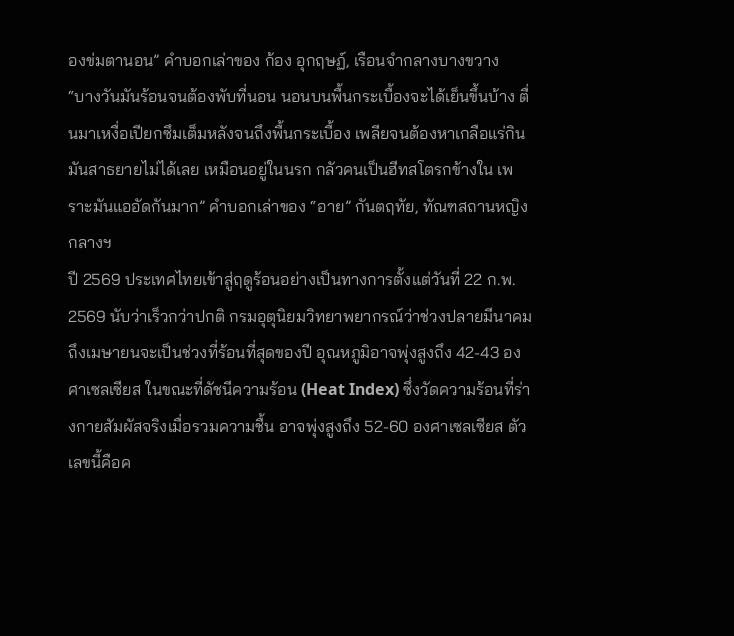องข่มตานอน” คำบอกเล่าของ ก้อง อุกฤษฏ์, เรือนจำกลางบางขวาง
“บางวันมันร้อนจนต้องพับที่นอน นอนบนพื้นกระเบื้องจะได้เย็นขึ้นบ้าง ตื่นมาเหงื่อเปียกซึมเต็มหลังจนถึงพื้นกระเบื้อง เพลียจนต้องหาเกลือแร่กิน มันสาธยายไม่ได้เลย เหมือนอยู่ในนรก กลัวคนเป็นฮีทสโตรกข้างใน เพราะมันแออัดกันมาก” คำบอกเล่าของ “อาย” กันตฤทัย, ทัณฑสถานหญิงกลางฯ
ปี 2569 ประเทศไทยเข้าสู่ฤดูร้อนอย่างเป็นทางการตั้งแต่วันที่ 22 ก.พ. 2569 นับว่าเร็วกว่าปกติ กรมอุตุนิยมวิทยาพยากรณ์ว่าช่วงปลายมีนาคมถึงเมษายนจะเป็นช่วงที่ร้อนที่สุดของปี อุณหภูมิอาจพุ่งสูงถึง 42-43 องศาเซลเซียส ในขณะที่ดัชนีความร้อน (Heat Index) ซึ่งวัดความร้อนที่ร่างกายสัมผัสจริงเมื่อรวมความชื้น อาจพุ่งสูงถึง 52-60 องศาเซลเซียส ตัวเลขนี้คือค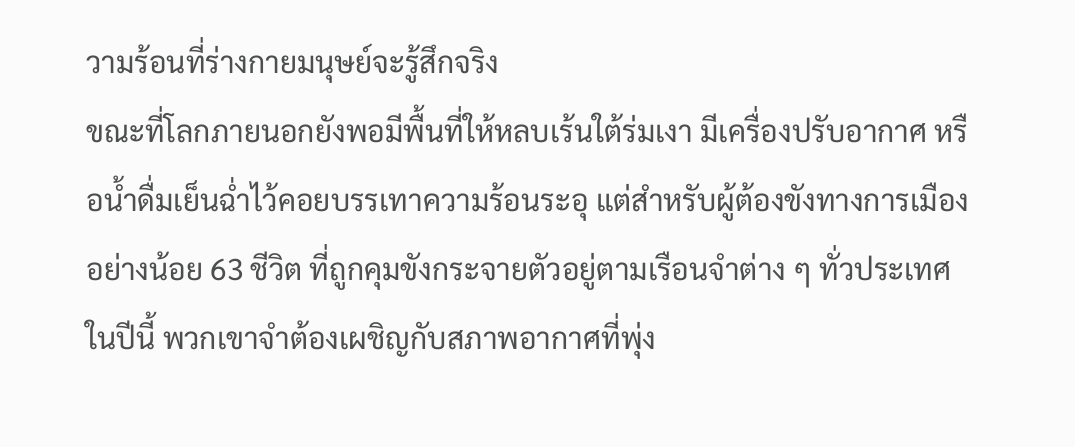วามร้อนที่ร่างกายมนุษย์จะรู้สึกจริง
ขณะที่โลกภายนอกยังพอมีพื้นที่ให้หลบเร้นใต้ร่มเงา มีเครื่องปรับอากาศ หรือน้ำดื่มเย็นฉ่ำไว้คอยบรรเทาความร้อนระอุ แต่สำหรับผู้ต้องขังทางการเมืองอย่างน้อย 63 ชีวิต ที่ถูกคุมขังกระจายตัวอยู่ตามเรือนจำต่าง ๆ ทั่วประเทศในปีนี้ พวกเขาจำต้องเผชิญกับสภาพอากาศที่พุ่ง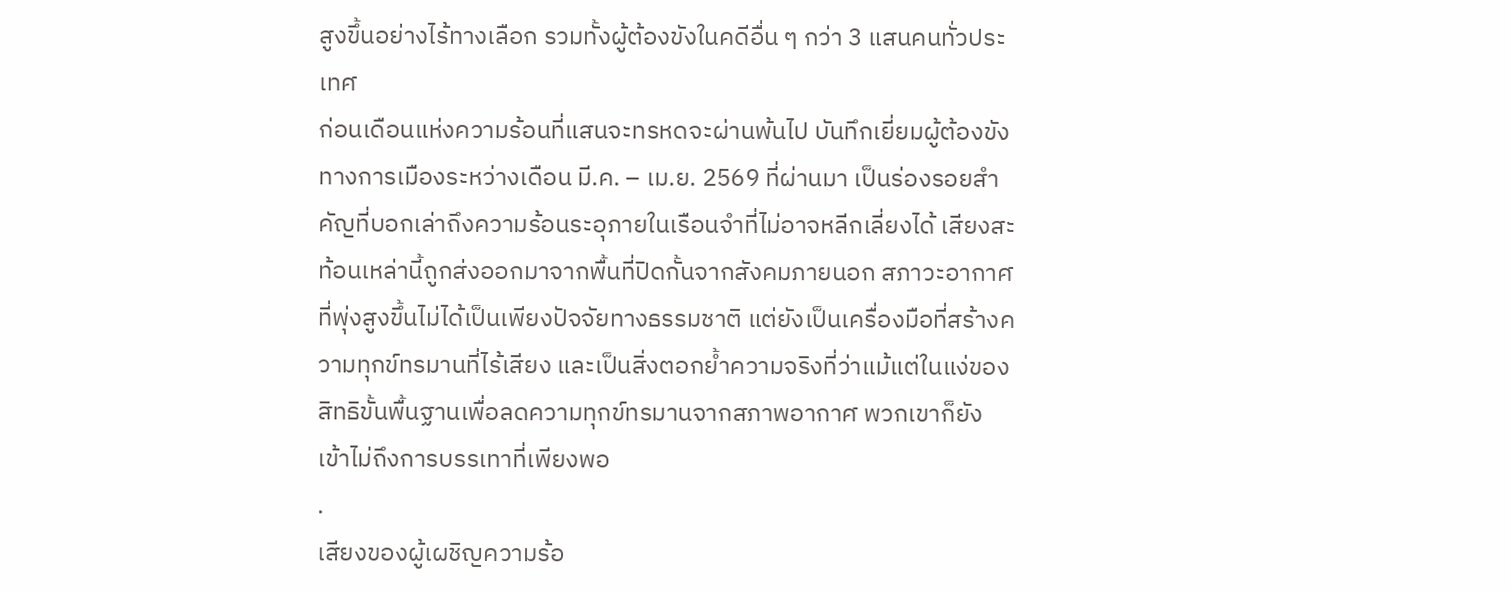สูงขึ้นอย่างไร้ทางเลือก รวมทั้งผู้ต้องขังในคดีอื่น ๆ กว่า 3 แสนคนทั่วประเทศ
ก่อนเดือนแห่งความร้อนที่แสนจะทรหดจะผ่านพ้นไป บันทึกเยี่ยมผู้ต้องขังทางการเมืองระหว่างเดือน มี.ค. – เม.ย. 2569 ที่ผ่านมา เป็นร่องรอยสำคัญที่บอกเล่าถึงความร้อนระอุภายในเรือนจำที่ไม่อาจหลีกเลี่ยงได้ เสียงสะท้อนเหล่านี้ถูกส่งออกมาจากพื้นที่ปิดกั้นจากสังคมภายนอก สภาวะอากาศที่พุ่งสูงขึ้นไม่ได้เป็นเพียงปัจจัยทางธรรมชาติ แต่ยังเป็นเครื่องมือที่สร้างความทุกข์ทรมานที่ไร้เสียง และเป็นสิ่งตอกย้ำความจริงที่ว่าแม้แต่ในแง่ของสิทธิขั้นพื้นฐานเพื่อลดความทุกข์ทรมานจากสภาพอากาศ พวกเขาก็ยังเข้าไม่ถึงการบรรเทาที่เพียงพอ
.
เสียงของผู้เผชิญความร้อ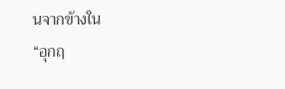นจากข้างใน
“อุกฤ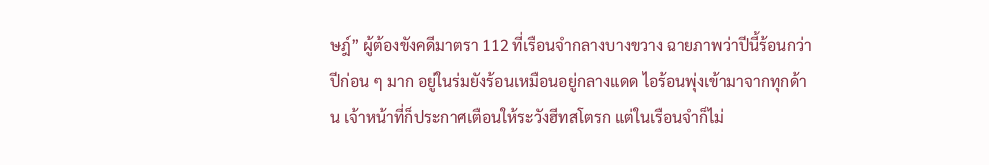ษฎ์” ผู้ต้องขังคดีมาตรา 112 ที่เรือนจำกลางบางขวาง ฉายภาพว่าปีนี้ร้อนกว่าปีก่อน ๆ มาก อยู่ในร่มยังร้อนเหมือนอยู่กลางแดด ไอร้อนพุ่งเข้ามาจากทุกด้าน เจ้าหน้าที่ก็ประกาศเตือนให้ระวังฮีทสโตรก แต่ในเรือนจำก็ไม่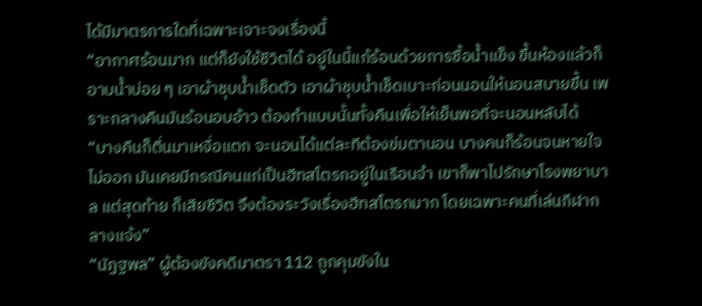ได้มีมาตรการใดที่เฉพาะเจาะจงเรื่องนี้
“อากาศร้อนมาก แต่ก็ยังใช้ชีวิตได้ อยู่ในนี้แก้ร้อนด้วยการซื้อน้ำแข็ง ขึ้นห้องแล้วก็อาบน้ำบ่อย ๆ เอาผ้าชุบน้ำเช็ดตัว เอาผ้าชุบน้ำเช็ดเบาะก่อนนอนให้นอนสบายขึ้น เพราะกลางคืนมันร้อนอบอ้าว ต้องทำแบบนั้นทั้งคืนเพื่อให้เย็นพอที่จะนอนหลับได้
“บางคืนก็ตื่นมาเหงื่อแตก จะนอนได้แต่ละทีต้องข่มตานอน บางคนก็ร้อนจนหายใจไม่ออก มันเคยมีกรณีคนแก่เป็นฮีทสโตรกอยู่ในเรือนจำ เขาก็พาไปรักษาโรงพยาบาล แต่สุดท้าย ก็เสียชีวิต จึงต้องระวังเรื่องฮีทสโตรกมาก โดยเฉพาะคนที่เล่นกีฬากลางแจ้ง”
“นัฏฐพล” ผู้ต้องขังคดีมาตรา 112 ถูกคุมขังใน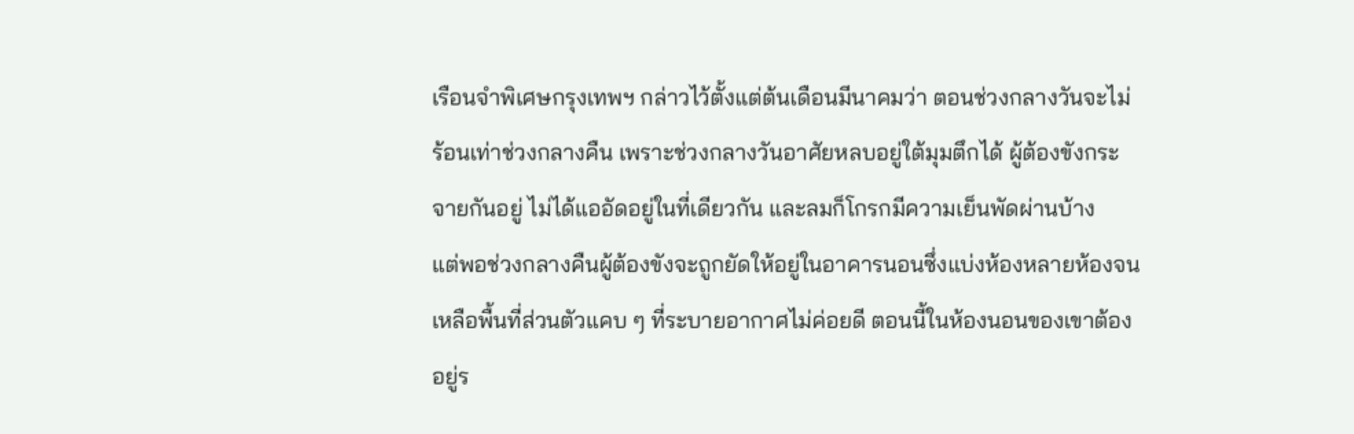เรือนจำพิเศษกรุงเทพฯ กล่าวไว้ตั้งแต่ต้นเดือนมีนาคมว่า ตอนช่วงกลางวันจะไม่ร้อนเท่าช่วงกลางคืน เพราะช่วงกลางวันอาศัยหลบอยู่ใต้มุมตึกได้ ผู้ต้องขังกระจายกันอยู่ ไม่ได้แออัดอยู่ในที่เดียวกัน และลมก็โกรกมีความเย็นพัดผ่านบ้าง
แต่พอช่วงกลางคืนผู้ต้องขังจะถูกยัดให้อยู่ในอาคารนอนซึ่งแบ่งห้องหลายห้องจนเหลือพื้นที่ส่วนตัวแคบ ๆ ที่ระบายอากาศไม่ค่อยดี ตอนนี้ในห้องนอนของเขาต้องอยู่ร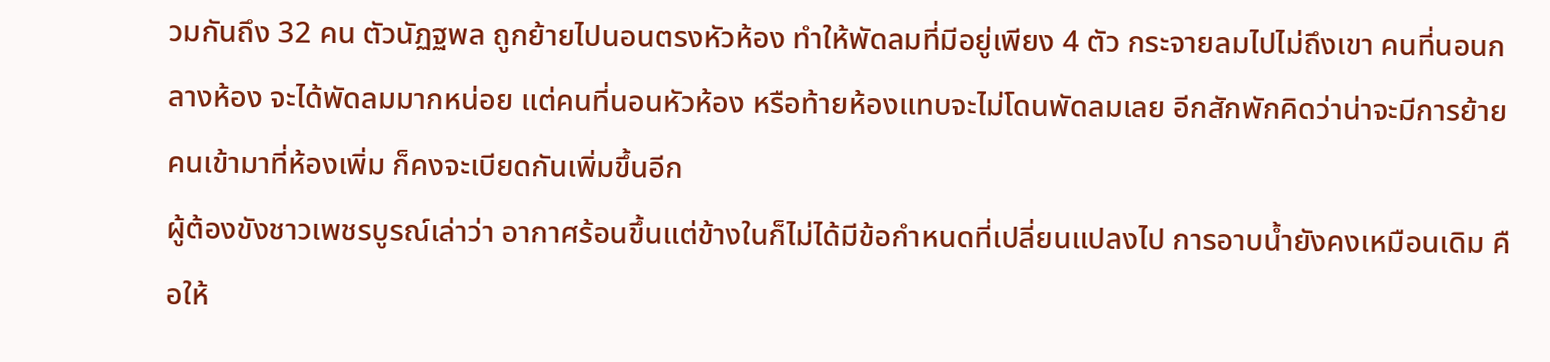วมกันถึง 32 คน ตัวนัฏฐพล ถูกย้ายไปนอนตรงหัวห้อง ทำให้พัดลมที่มีอยู่เพียง 4 ตัว กระจายลมไปไม่ถึงเขา คนที่นอนกลางห้อง จะได้พัดลมมากหน่อย แต่คนที่นอนหัวห้อง หรือท้ายห้องแทบจะไม่โดนพัดลมเลย อีกสักพักคิดว่าน่าจะมีการย้ายคนเข้ามาที่ห้องเพิ่ม ก็คงจะเบียดกันเพิ่มขึ้นอีก
ผู้ต้องขังชาวเพชรบูรณ์เล่าว่า อากาศร้อนขึ้นแต่ข้างในก็ไม่ได้มีข้อกำหนดที่เปลี่ยนแปลงไป การอาบน้ำยังคงเหมือนเดิม คือให้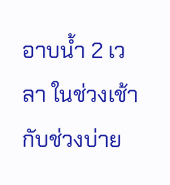อาบน้ำ 2 เวลา ในช่วงเช้ากับช่วงบ่าย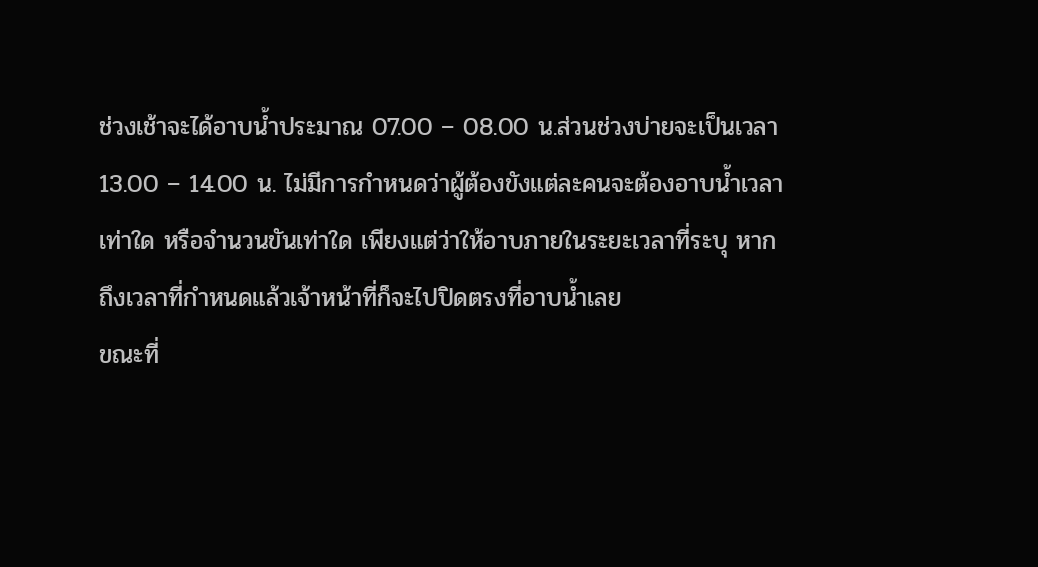ช่วงเช้าจะได้อาบน้ำประมาณ 07.00 – 08.00 น.ส่วนช่วงบ่ายจะเป็นเวลา 13.00 – 14.00 น. ไม่มีการกำหนดว่าผู้ต้องขังแต่ละคนจะต้องอาบน้ำเวลาเท่าใด หรือจำนวนขันเท่าใด เพียงแต่ว่าให้อาบภายในระยะเวลาที่ระบุ หากถึงเวลาที่กำหนดแล้วเจ้าหน้าที่ก็จะไปปิดตรงที่อาบน้ำเลย
ขณะที่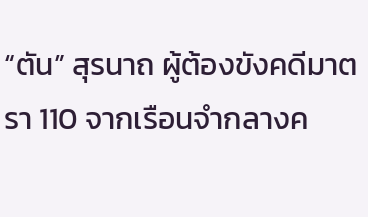“ตัน” สุรนาถ ผู้ต้องขังคดีมาตรา 110 จากเรือนจำกลางค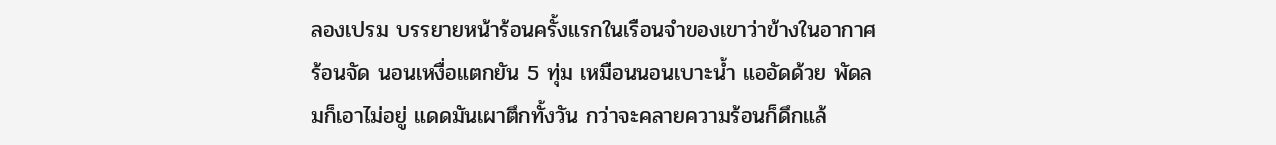ลองเปรม บรรยายหน้าร้อนครั้งแรกในเรือนจำของเขาว่าข้างในอากาศร้อนจัด นอนเหงื่อแตกยัน 5 ทุ่ม เหมือนนอนเบาะน้ำ แออัดด้วย พัดลมก็เอาไม่อยู่ แดดมันเผาตึกทั้งวัน กว่าจะคลายความร้อนก็ดึกแล้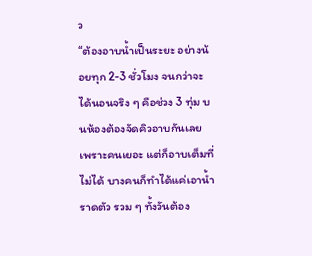ว
“ต้องอาบน้ำเป็นระยะ อย่างน้อยทุก 2-3 ชั่วโมง จนกว่าจะได้นอนจริง ๆ คือช่วง 3 ทุ่ม บนห้องต้องจัดคิวอาบกันเลยเพราะคนเยอะ แต่ก็อาบเต็มที่ไม่ได้ บางคนก็ทำได้แค่เอาน้ำราดตัว รวม ๆ ทั้งวันต้อง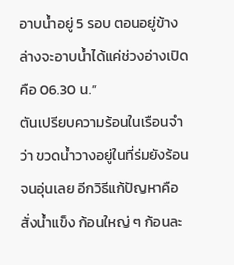อาบน้ำอยู่ 5 รอบ ตอนอยู่ข้างล่างจะอาบน้ำได้แค่ช่วงอ่างเปิด คือ 06.30 น.”
ตันเปรียบความร้อนในเรือนจำว่า ขวดน้ำวางอยู่ในที่ร่มยังร้อนจนอุ่นเลย อีกวิธีแก้ปัญหาคือสั่งน้ำแข็ง ก้อนใหญ่ ๆ ก้อนละ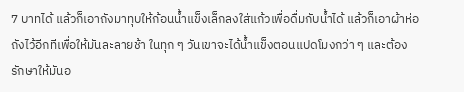7 บาทได้ แล้วก็เอาถังมาทุบให้ก้อนน้ำแข็งเล็กลงใส่แก้วเพื่อดื่มกับน้ำได้ แล้วก็เอาผ้าห่อถังไว้อีกทีเพื่อให้มันละลายช้า ในทุก ๆ วันเขาจะได้น้ำแข็งตอนแปดโมงกว่า ๆ และต้องรักษาให้มันอ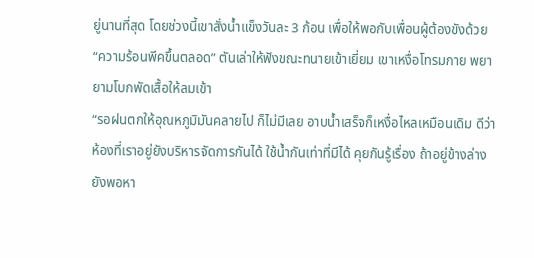ยู่นานที่สุด โดยช่วงนี้เขาสั่งน้ำแข็งวันละ 3 ก้อน เพื่อให้พอกับเพื่อนผู้ต้องขังด้วย
“ความร้อนพีคขึ้นตลอด” ตันเล่าให้ฟังขณะทนายเข้าเยี่ยม เขาเหงื่อโทรมกาย พยายามโบกพัดเสื้อให้ลมเข้า
“รอฝนตกให้อุณหภูมิมันคลายไป ก็ไม่มีเลย อาบน้ำเสร็จก็เหงื่อไหลเหมือนเดิม ดีว่าห้องที่เราอยู่ยังบริหารจัดการกันได้ ใช้น้ำกันเท่าที่มีได้ คุยกันรู้เรื่อง ถ้าอยู่ข้างล่างยังพอหา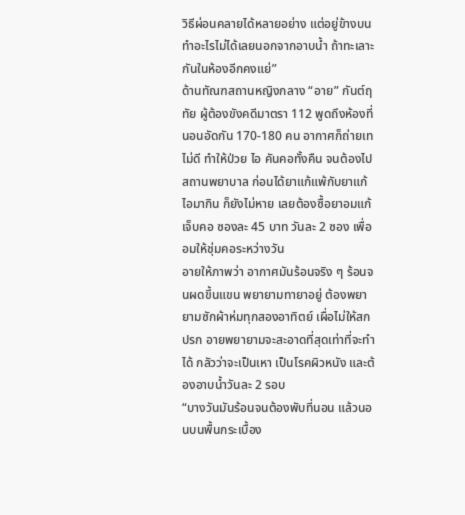วิธีผ่อนคลายได้หลายอย่าง แต่อยู่ข้างบนทำอะไรไม่ได้เลยนอกจากอาบน้ำ ถ้าทะเลาะกันในห้องอีกคงแย่”
ด้านทัณฑสถานหญิงกลาง “อาย” กันต์ฤทัย ผู้ต้องขังคดีมาตรา 112 พูดถึงห้องที่นอนอัดกัน 170-180 คน อากาศก็ถ่ายเทไม่ดี ทำให้ป่วย ไอ คันคอทั้งคืน จนต้องไปสถานพยาบาล ก่อนได้ยาแก้แพ้กับยาแก้ไอมากิน ก็ยังไม่หาย เลยต้องซื้อยาอมแก้เจ็บคอ ซองละ 45 บาท วันละ 2 ซอง เพื่ออมให้ชุ่มคอระหว่างวัน
อายให้ภาพว่า อากาศมันร้อนจริง ๆ ร้อนจนผดขึ้นแขน พยายามทายาอยู่ ต้องพยายามซักผ้าห่มทุกสองอาทิตย์ เผื่อไม่ให้สกปรก อายพยายามจะสะอาดที่สุดเท่าที่จะทำได้ กลัวว่าจะเป็นเหา เป็นโรคผิวหนัง และต้องอาบน้ำวันละ 2 รอบ
“บางวันมันร้อนจนต้องพับที่นอน แล้วนอนบนพื้นกระเบื้อง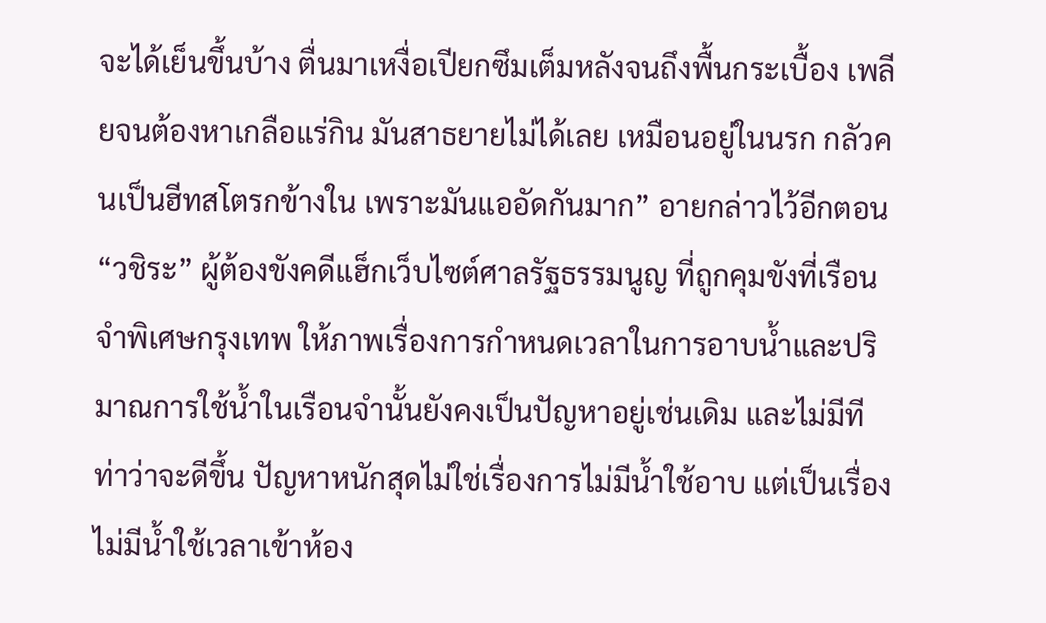จะได้เย็นขึ้นบ้าง ตื่นมาเหงื่อเปียกซึมเต็มหลังจนถึงพื้นกระเบื้อง เพลียจนต้องหาเกลือแร่กิน มันสาธยายไม่ได้เลย เหมือนอยู่ในนรก กลัวคนเป็นฮีทสโตรกข้างใน เพราะมันแออัดกันมาก” อายกล่าวไว้อีกตอน
“วชิระ” ผู้ต้องขังคดีแฮ็กเว็บไซต์ศาลรัฐธรรมนูญ ที่ถูกคุมขังที่เรือนจำพิเศษกรุงเทพ ให้ภาพเรื่องการกำหนดเวลาในการอาบน้ำและปริมาณการใช้น้ำในเรือนจำนั้นยังคงเป็นปัญหาอยู่เช่นเดิม และไม่มีทีท่าว่าจะดีขึ้น ปัญหาหนักสุดไม่ใช่เรื่องการไม่มีน้ำใช้อาบ แต่เป็นเรื่องไม่มีน้ำใช้เวลาเข้าห้อง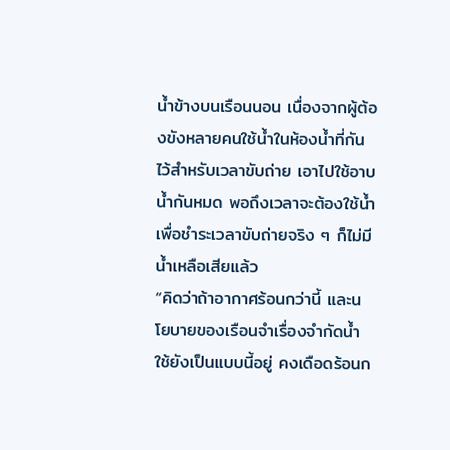น้ำข้างบนเรือนนอน เนื่องจากผู้ต้องขังหลายคนใช้น้ำในห้องน้ำที่กันไว้สำหรับเวลาขับถ่าย เอาไปใช้อาบน้ำกันหมด พอถึงเวลาจะต้องใช้น้ำเพื่อชำระเวลาขับถ่ายจริง ๆ ก็ไม่มีน้ำเหลือเสียแล้ว
“คิดว่าถ้าอากาศร้อนกว่านี้ และนโยบายของเรือนจำเรื่องจำกัดน้ำใช้ยังเป็นแบบนี้อยู่ คงเดือดร้อนก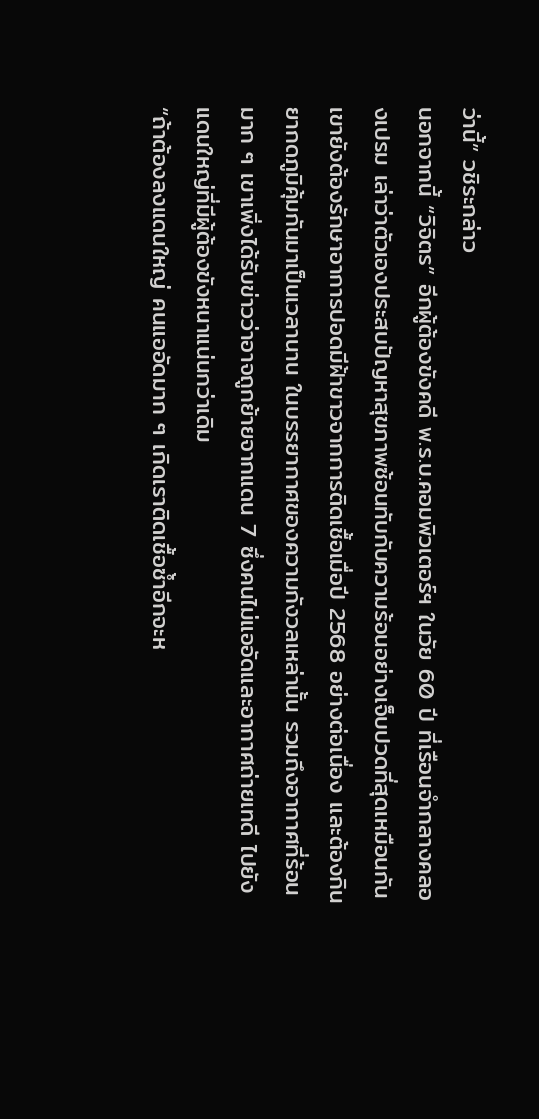ว่านี้” วชิระกล่าว
นอกจากนี้ “วิจิตร” อีกผู้ต้องขังคดี พ.ร.บ.คอมพิวเตอร์ฯ ในวัย 60 ปี ที่เรือนจำกลางคลองเปรม เล่าว่าตัวเองประสบปัญหาสุขภาพซ้อนทับกับความร้อนอย่างเจ็บปวดที่สุดเหมือนกัน
เขายังต้องรักษาอาการปอดมีฝ้าขาวจากการติดเชื้อเมื่อปี 2568 อย่างต่อเนื่อง และต้องกินยากดภูมิคุ้มกันมาเป็นเวลานาน ในบรรยากาศของความกังวลเหล่านั้น รวมถึงอากาศที่ร้อนมาก ๆ เขาเพิ่งได้รับข่าวว่าอาจถูกย้ายจากแดน 7 ซึ่งคนไม่แออัดและอากาศถ่ายเทดี ไปยังแดนใหญ่ที่มีผู้ต้องขังหนาแน่นกว่าเดิม
“ถ้าต้องลงแดนใหญ่ คนแออัดมาก ๆ เกิดเราติดเชื้อซ้ำอีกจะห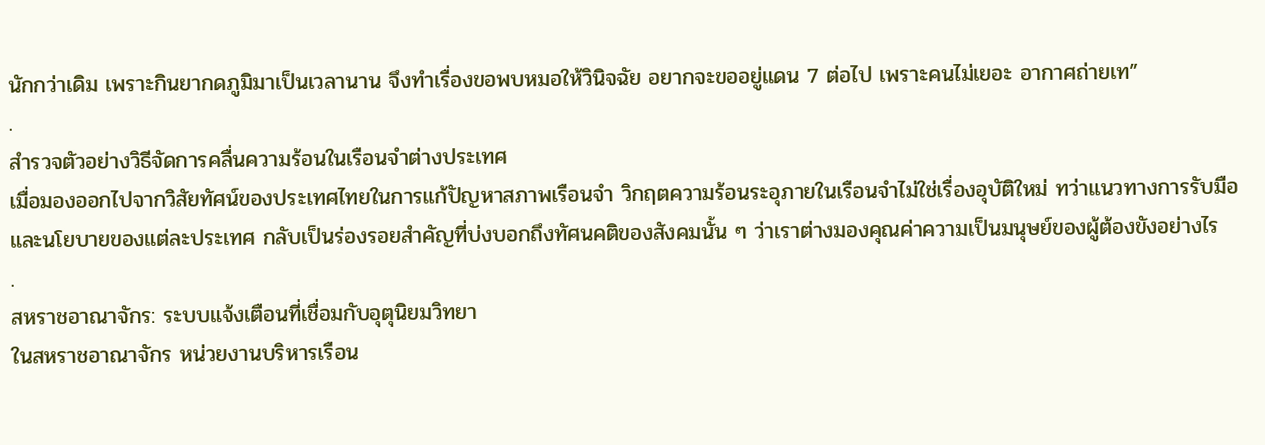นักกว่าเดิม เพราะกินยากดภูมิมาเป็นเวลานาน จึงทำเรื่องขอพบหมอให้วินิจฉัย อยากจะขออยู่แดน 7 ต่อไป เพราะคนไม่เยอะ อากาศถ่ายเท”
.
สำรวจตัวอย่างวิธีจัดการคลื่นความร้อนในเรือนจำต่างประเทศ
เมื่อมองออกไปจากวิสัยทัศน์ของประเทศไทยในการแก้ปัญหาสภาพเรือนจำ วิกฤตความร้อนระอุภายในเรือนจำไม่ใช่เรื่องอุบัติใหม่ ทว่าแนวทางการรับมือและนโยบายของแต่ละประเทศ กลับเป็นร่องรอยสำคัญที่บ่งบอกถึงทัศนคติของสังคมนั้น ๆ ว่าเราต่างมองคุณค่าความเป็นมนุษย์ของผู้ต้องขังอย่างไร
.
สหราชอาณาจักร: ระบบแจ้งเตือนที่เชื่อมกับอุตุนิยมวิทยา
ในสหราชอาณาจักร หน่วยงานบริหารเรือน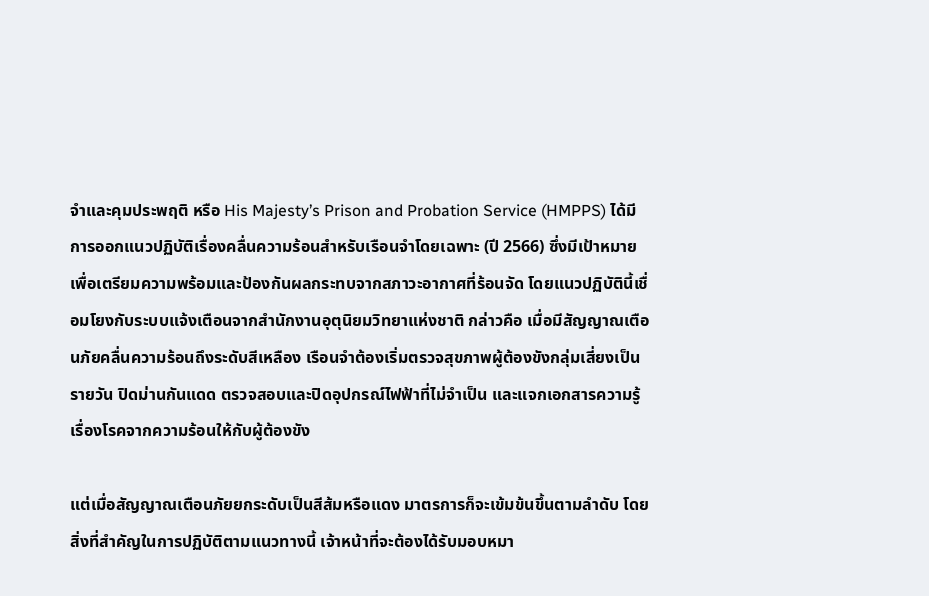จำและคุมประพฤติ หรือ His Majesty’s Prison and Probation Service (HMPPS) ได้มีการออกแนวปฏิบัติเรื่องคลื่นความร้อนสำหรับเรือนจำโดยเฉพาะ (ปี 2566) ซึ่งมีเป้าหมายเพื่อเตรียมความพร้อมและป้องกันผลกระทบจากสภาวะอากาศที่ร้อนจัด โดยแนวปฏิบัตินี้เชื่อมโยงกับระบบแจ้งเตือนจากสำนักงานอุตุนิยมวิทยาแห่งชาติ กล่าวคือ เมื่อมีสัญญาณเตือนภัยคลื่นความร้อนถึงระดับสีเหลือง เรือนจำต้องเริ่มตรวจสุขภาพผู้ต้องขังกลุ่มเสี่ยงเป็นรายวัน ปิดม่านกันแดด ตรวจสอบและปิดอุปกรณ์ไฟฟ้าที่ไม่จำเป็น และแจกเอกสารความรู้เรื่องโรคจากความร้อนให้กับผู้ต้องขัง

แต่เมื่อสัญญาณเตือนภัยยกระดับเป็นสีส้มหรือแดง มาตรการก็จะเข้มข้นขึ้นตามลำดับ โดยสิ่งที่สำคัญในการปฏิบัติตามแนวทางนี้ เจ้าหน้าที่จะต้องได้รับมอบหมา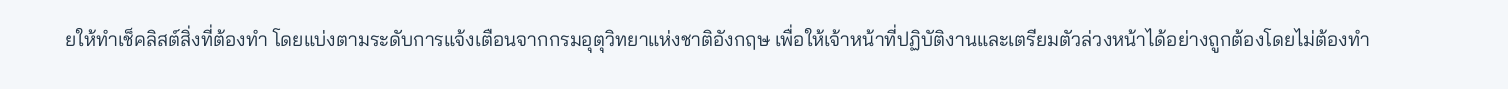ยให้ทำเช็คลิสต์สิ่งที่ต้องทำ โดยแบ่งตามระดับการแจ้งเตือนจากกรมอุตุวิทยาแห่งชาติอังกฤษ เพื่อให้เจ้าหน้าที่ปฏิบัติงานและเตรียมตัวล่วงหน้าได้อย่างถูกต้องโดยไม่ต้องทำ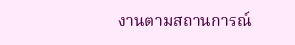งานตามสถานการณ์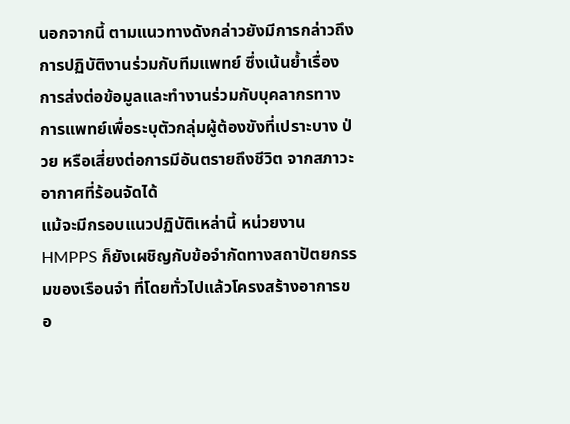นอกจากนี้ ตามแนวทางดังกล่าวยังมีการกล่าวถึงการปฏิบัติงานร่วมกับทีมแพทย์ ซึ่งเน้นย้ำเรื่องการส่งต่อข้อมูลและทำงานร่วมกับบุคลากรทางการแพทย์เพื่อระบุตัวกลุ่มผู้ต้องขังที่เปราะบาง ป่วย หรือเสี่ยงต่อการมีอันตรายถึงชีวิต จากสภาวะอากาศที่ร้อนจัดได้
แม้จะมีกรอบแนวปฏิบัติเหล่านี้ หน่วยงาน HMPPS ก็ยังเผชิญกับข้อจำกัดทางสถาปัตยกรรมของเรือนจำ ที่โดยทั่วไปแล้วโครงสร้างอาการขอ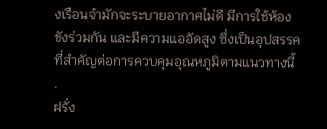งเรือนจำมักจะระบายอากาศไม่ดี มีการใช้ห้องขังร่วมกัน และมีความแออัดสูง ซึ่งเป็นอุปสรรคที่สำคัญต่อการควบคุมอุณหภูมิตามแนวทางนี้
.
ฝรั่ง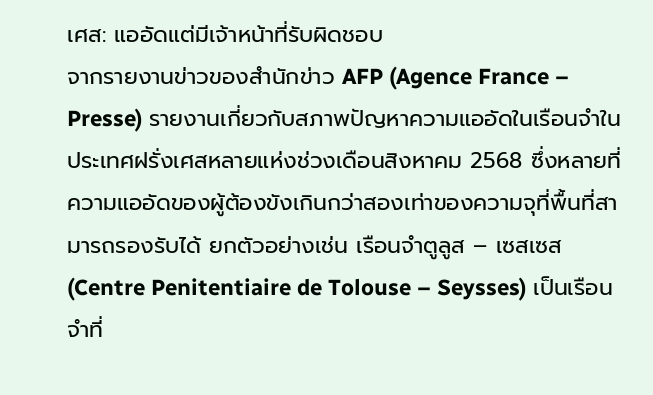เศส: แออัดแต่มีเจ้าหน้าที่รับผิดชอบ
จากรายงานข่าวของสำนักข่าว AFP (Agence France – Presse) รายงานเกี่ยวกับสภาพปัญหาความแออัดในเรือนจำในประเทศฝรั่งเศสหลายแห่งช่วงเดือนสิงหาคม 2568 ซึ่งหลายที่ความแออัดของผู้ต้องขังเกินกว่าสองเท่าของความจุที่พื้นที่สามารถรองรับได้ ยกตัวอย่างเช่น เรือนจำตูลูส – เซสเซส (Centre Penitentiaire de Tolouse – Seysses) เป็นเรือนจำที่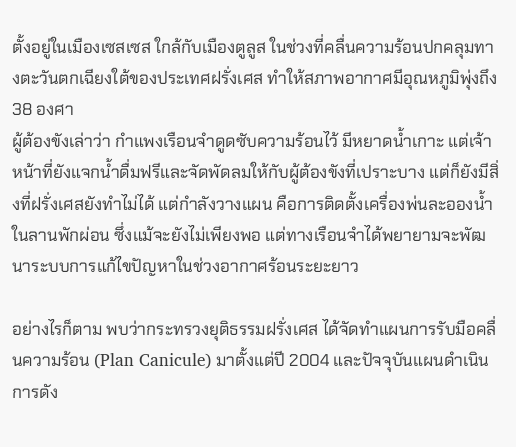ตั้งอยู่ในเมืองเซสเซส ใกล้กับเมืองตูลูส ในช่วงที่คลื่นความร้อนปกคลุมทางตะวันตกเฉียงใต้ของประเทศฝรั่งเศส ทำให้สภาพอากาศมีอุณหภูมิพุ่งถึง 38 องศา
ผู้ต้องขังเล่าว่า กำแพงเรือนจำดูดซับความร้อนไว้ มีหยาดน้ำเกาะ แต่เจ้าหน้าที่ยังแจกน้ำดื่มฟรีและจัดพัดลมให้กับผู้ต้องขังที่เปราะบาง แต่ก็ยังมีสิ่งที่ฝรั่งเศสยังทำไม่ได้ แต่กำลังวางแผน คือการติดตั้งเครื่องพ่นละอองน้ำในลานพักผ่อน ซึ่งแม้จะยังไม่เพียงพอ แต่ทางเรือนจำได้พยายามจะพัฒนาระบบการแก้ไขปัญหาในช่วงอากาศร้อนระยะยาว

อย่างไรก็ตาม พบว่ากระทรวงยุติธรรมฝรั่งเศส ได้จัดทำแผนการรับมือคลื่นความร้อน (Plan Canicule) มาตั้งแต่ปี 2004 และปัจจุบันแผนดำเนินการดัง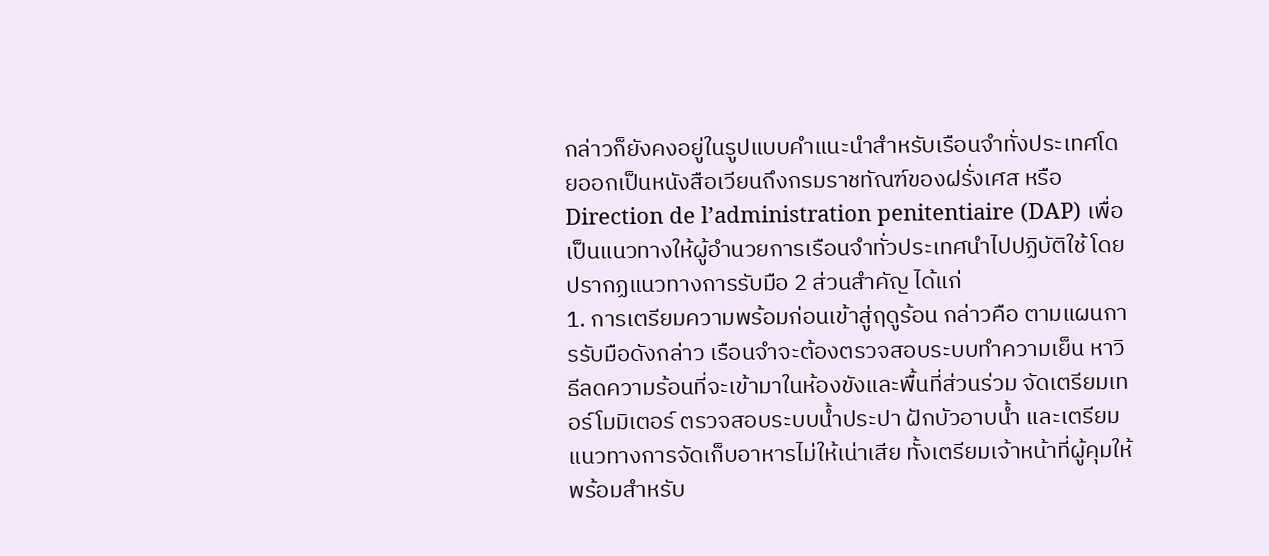กล่าวก็ยังคงอยู่ในรูปแบบคำแนะนำสำหรับเรือนจำทั่งประเทศโดยออกเป็นหนังสือเวียนถึงกรมราชทัณฑ์ของฝรั่งเศส หรือ Direction de l’administration penitentiaire (DAP) เพื่อเป็นแนวทางให้ผู้อำนวยการเรือนจำทั่วประเทศนำไปปฏิบัติใช้ โดยปรากฏแนวทางการรับมือ 2 ส่วนสำคัญ ได้แก่
1. การเตรียมความพร้อมก่อนเข้าสู่ฤดูร้อน กล่าวคือ ตามแผนการรับมือดังกล่าว เรือนจำจะต้องตรวจสอบระบบทำความเย็น หาวิธีลดความร้อนที่จะเข้ามาในห้องขังและพื้นที่ส่วนร่วม จัดเตรียมเทอร์โมมิเตอร์ ตรวจสอบระบบน้ำประปา ฝักบัวอาบน้ำ และเตรียมแนวทางการจัดเก็บอาหารไม่ให้เน่าเสีย ทั้งเตรียมเจ้าหน้าที่ผู้คุมให้พร้อมสำหรับ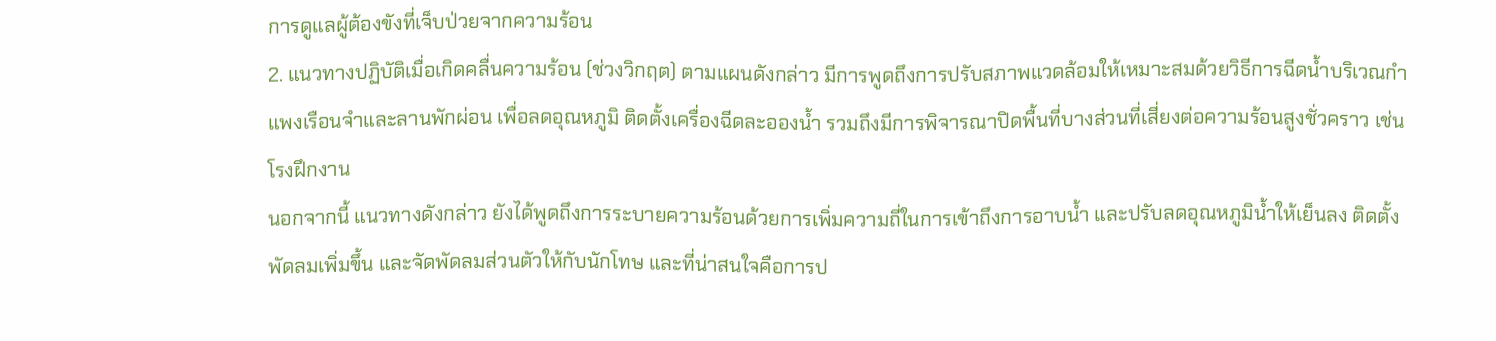การดูแลผู้ต้องขังที่เจ็บป่วยจากความร้อน
2. แนวทางปฏิบัติเมื่อเกิดคลื่นความร้อน (ช่วงวิกฤต) ตามแผนดังกล่าว มีการพูดถึงการปรับสภาพแวดล้อมให้เหมาะสมด้วยวิธีการฉีดน้ำบริเวณกำแพงเรือนจำและลานพักผ่อน เพื่อลดอุณหภูมิ ติดตั้งเครื่องฉีดละอองน้ำ รวมถึงมีการพิจารณาปิดพื้นที่บางส่วนที่เสี่ยงต่อความร้อนสูงชั่วคราว เช่น โรงฝึกงาน
นอกจากนี้ แนวทางดังกล่าว ยังได้พูดถึงการระบายความร้อนด้วยการเพิ่มความถี่ในการเข้าถึงการอาบน้ำ และปรับลดอุณหภูมิน้ำให้เย็นลง ติดตั้งพัดลมเพิ่มขึ้น และจัดพัดลมส่วนตัวให้กับนักโทษ และที่น่าสนใจคือการป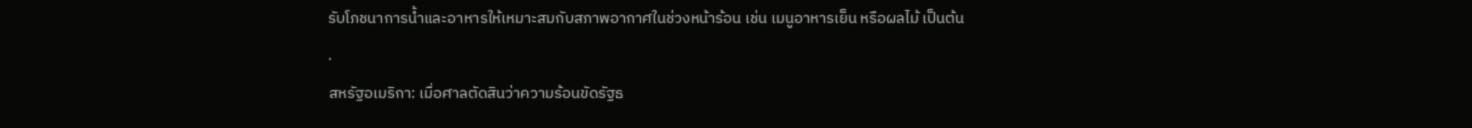รับโภชนาการน้ำและอาหารให้เหมาะสมกับสภาพอากาศในช่วงหน้าร้อน เช่น เมนูอาหารเย็น หรือผลไม้ เป็นต้น
.
สหรัฐอเมริกา: เมื่อศาลตัดสินว่าความร้อนขัดรัฐธ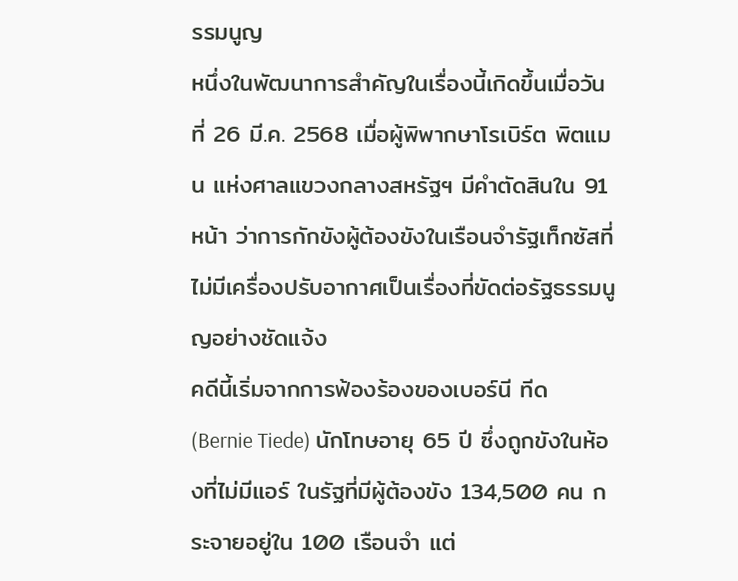รรมนูญ
หนึ่งในพัฒนาการสำคัญในเรื่องนี้เกิดขึ้นเมื่อวันที่ 26 มี.ค. 2568 เมื่อผู้พิพากษาโรเบิร์ต พิตแมน แห่งศาลแขวงกลางสหรัฐฯ มีคำตัดสินใน 91 หน้า ว่าการกักขังผู้ต้องขังในเรือนจำรัฐเท็กซัสที่ไม่มีเครื่องปรับอากาศเป็นเรื่องที่ขัดต่อรัฐธรรมนูญอย่างชัดแจ้ง
คดีนี้เริ่มจากการฟ้องร้องของเบอร์นี ทีด (Bernie Tiede) นักโทษอายุ 65 ปี ซึ่งถูกขังในห้องที่ไม่มีแอร์ ในรัฐที่มีผู้ต้องขัง 134,500 คน กระจายอยู่ใน 100 เรือนจำ แต่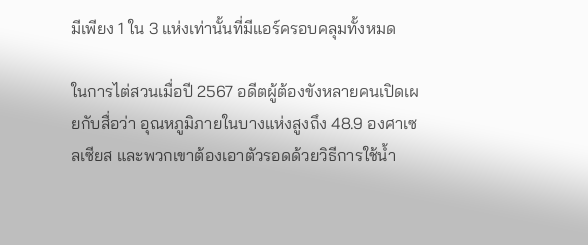มีเพียง 1 ใน 3 แห่งเท่านั้นที่มีแอร์ครอบคลุมทั้งหมด

ในการไต่สวนเมื่อปี 2567 อดีตผู้ต้องขังหลายคนเปิดเผยกับสื่อว่า อุณหภูมิภายในบางแห่งสูงถึง 48.9 องศาเซลเซียส และพวกเขาต้องเอาตัวรอดด้วยวิธีการใช้น้ำ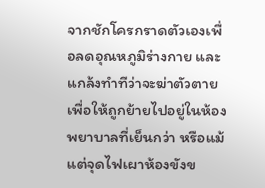จากชักโครกราดตัวเองเพื่อลดอุณหภูมิร่างกาย และแกล้งทำทีว่าจะฆ่าตัวตายเพื่อให้ถูกย้ายไปอยู่ในห้องพยาบาลที่เย็นกว่า หรือแม้แต่จุดไฟเผาห้องขังข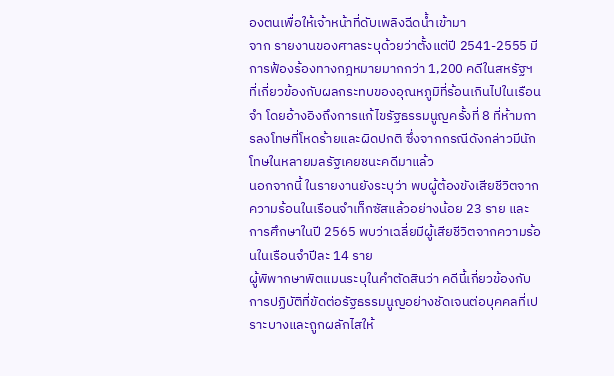องตนเพื่อให้เจ้าหน้าที่ดับเพลิงฉีดน้ำเข้ามา
จาก รายงานของศาลระบุด้วยว่าตั้งแต่ปี 2541-2555 มีการฟ้องร้องทางกฎหมายมากกว่า 1,200 คดีในสหรัฐฯ ที่เกี่ยวข้องกับผลกระทบของอุณหภูมิที่ร้อนเกินไปในเรือนจำ โดยอ้างอิงถึงการแก้ไขรัฐธรรมนูญครั้งที่ 8 ที่ห้ามการลงโทษที่โหดร้ายและผิดปกติ ซึ่งจากกรณีดังกล่าวมีนักโทษในหลายมลรัฐเคยชนะคดีมาแล้ว
นอกจากนี้ ในรายงานยังระบุว่า พบผู้ต้องขังเสียชีวิตจากความร้อนในเรือนจำเท็กซัสแล้วอย่างน้อย 23 ราย และการศึกษาในปี 2565 พบว่าเฉลี่ยมีผู้เสียชีวิตจากความร้อนในเรือนจำปีละ 14 ราย
ผู้พิพากษาพิตแมนระบุในคำตัดสินว่า คดีนี้เกี่ยวข้องกับการปฏิบัติที่ขัดต่อรัฐธรรมนูญอย่างชัดเจนต่อบุคคลที่เปราะบางและถูกผลักไสให้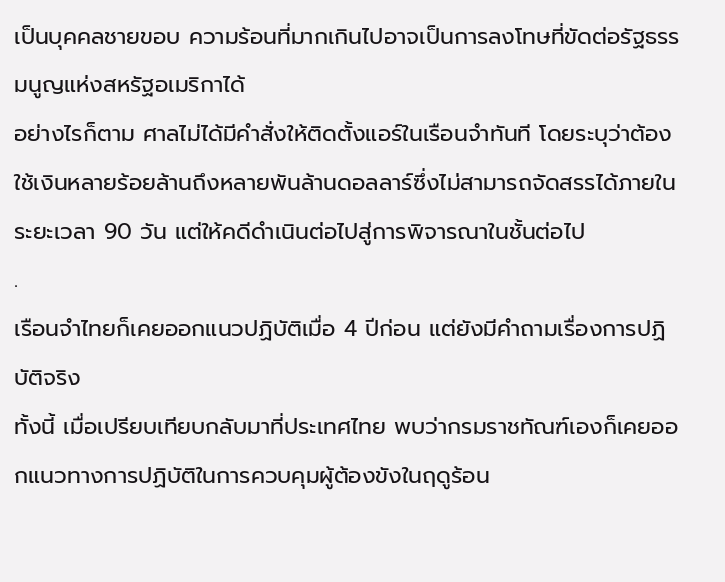เป็นบุคคลชายขอบ ความร้อนที่มากเกินไปอาจเป็นการลงโทษที่ขัดต่อรัฐธรรมนูญแห่งสหรัฐอเมริกาได้
อย่างไรก็ตาม ศาลไม่ได้มีคำสั่งให้ติดตั้งแอร์ในเรือนจำทันที โดยระบุว่าต้องใช้เงินหลายร้อยล้านถึงหลายพันล้านดอลลาร์ซึ่งไม่สามารถจัดสรรได้ภายในระยะเวลา 90 วัน แต่ให้คดีดำเนินต่อไปสู่การพิจารณาในชั้นต่อไป
.
เรือนจำไทยก็เคยออกแนวปฏิบัติเมื่อ 4 ปีก่อน แต่ยังมีคำถามเรื่องการปฏิบัติจริง
ทั้งนี้ เมื่อเปรียบเทียบกลับมาที่ประเทศไทย พบว่ากรมราชทัณฑ์เองก็เคยออกแนวทางการปฏิบัติในการควบคุมผู้ต้องขังในฤดูร้อน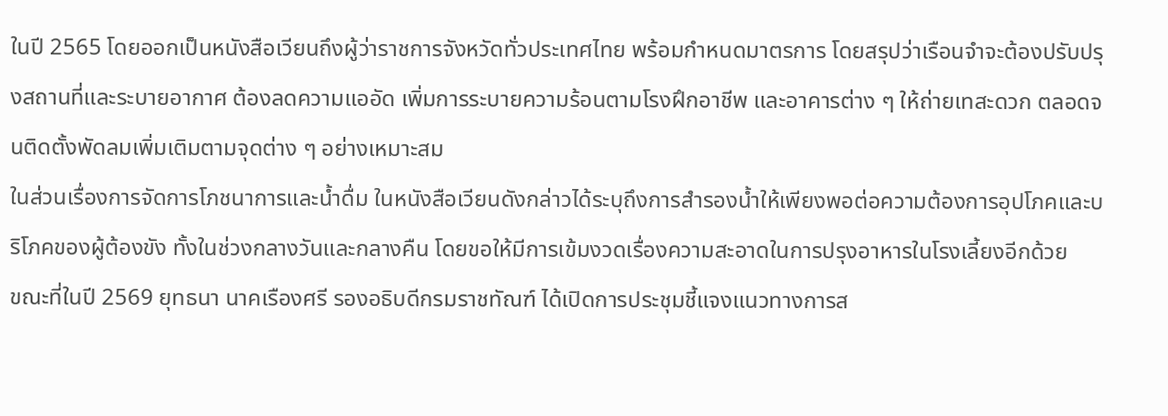ในปี 2565 โดยออกเป็นหนังสือเวียนถึงผู้ว่าราชการจังหวัดทั่วประเทศไทย พร้อมกำหนดมาตรการ โดยสรุปว่าเรือนจำจะต้องปรับปรุงสถานที่และระบายอากาศ ต้องลดความแออัด เพิ่มการระบายความร้อนตามโรงฝึกอาชีพ และอาคารต่าง ๆ ให้ถ่ายเทสะดวก ตลอดจนติดตั้งพัดลมเพิ่มเติมตามจุดต่าง ๆ อย่างเหมาะสม
ในส่วนเรื่องการจัดการโภชนาการและน้ำดื่ม ในหนังสือเวียนดังกล่าวได้ระบุถึงการสำรองน้ำให้เพียงพอต่อความต้องการอุปโภคและบริโภคของผู้ต้องขัง ทั้งในช่วงกลางวันและกลางคืน โดยขอให้มีการเข้มงวดเรื่องความสะอาดในการปรุงอาหารในโรงเลี้ยงอีกด้วย
ขณะที่ในปี 2569 ยุทธนา นาคเรืองศรี รองอธิบดีกรมราชทัณฑ์ ได้เปิดการประชุมชี้แจงแนวทางการส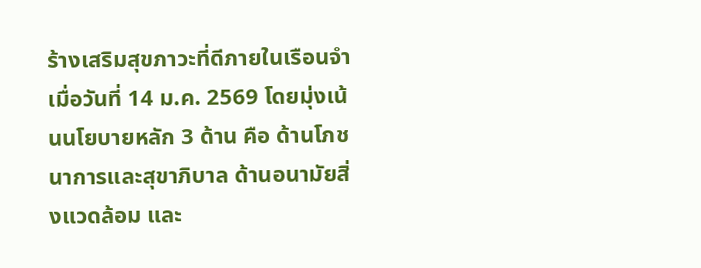ร้างเสริมสุขภาวะที่ดีภายในเรือนจำ เมื่อวันที่ 14 ม.ค. 2569 โดยมุ่งเน้นนโยบายหลัก 3 ด้าน คือ ด้านโภชนาการและสุขาภิบาล ด้านอนามัยสิ่งแวดล้อม และ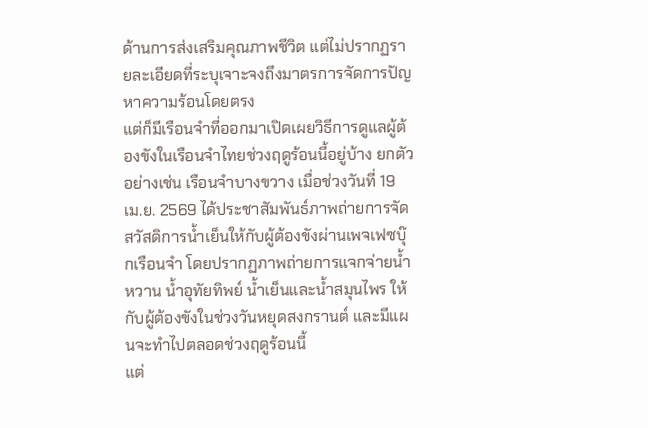ด้านการส่งเสริมคุณภาพชีวิต แต่ไม่ปรากฏรายละเอียดที่ระบุเจาะจงถึงมาตรการจัดการปัญหาความร้อนโดยตรง
แต่ก็มีเรือนจำที่ออกมาเปิดเผยวิธีการดูแลผู้ต้องขังในเรือนจำไทยช่วงฤดูร้อนนี้อยู่บ้าง ยกตัวอย่างเช่น เรือนจำบางขวาง เมื่อช่วงวันที่ 19 เม.ย. 2569 ได้ประชาสัมพันธ์ภาพถ่ายการจัดสวัสดิการน้ำเย็นให้กับผู้ต้องขังผ่านเพจเฟซบุ๊กเรือนจำ โดยปรากฏภาพถ่ายการแจกจ่ายน้ำหวาน น้ำอุทัยทิพย์ น้ำเย็นและน้ำสมุนไพร ให้กับผู้ต้องขังในช่วงวันหยุดสงกรานต์ และมีแผนจะทำไปตลอดช่วงฤดูร้อนนี้
แต่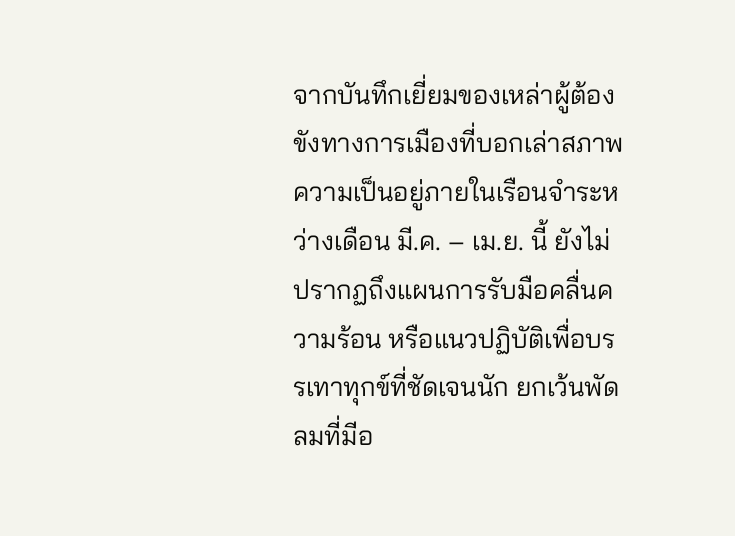จากบันทึกเยี่ยมของเหล่าผู้ต้องขังทางการเมืองที่บอกเล่าสภาพความเป็นอยู่ภายในเรือนจำระหว่างเดือน มี.ค. – เม.ย. นี้ ยังไม่ปรากฏถึงแผนการรับมือคลื่นความร้อน หรือแนวปฏิบัติเพื่อบรรเทาทุกข์ที่ชัดเจนนัก ยกเว้นพัดลมที่มีอ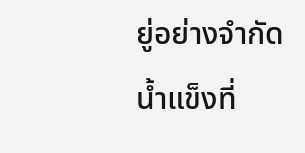ยู่อย่างจำกัด น้ำแข็งที่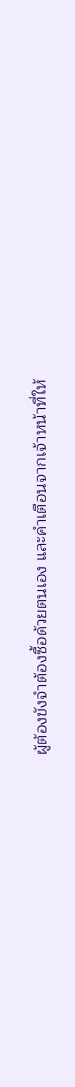ผู้ต้องขังจำต้องซื้อด้วยตนเอง และคำเตือนจากเจ้าหน้าที่ให้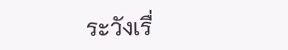ระวังเรื่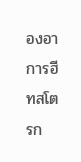องอาการฮีทสโตรก